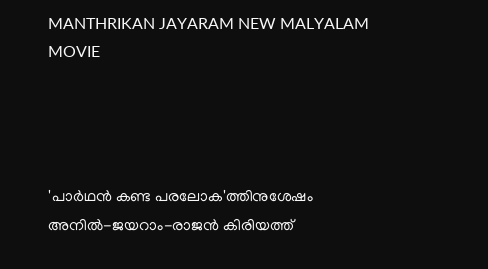MANTHRIKAN JAYARAM NEW MALYALAM MOVIE




'പാര്‍ഥന്‍ കണ്ട പരലോക'ത്തിനുശേഷം അനില്‍-ജയറാം-രാജന്‍ കിരിയത്ത്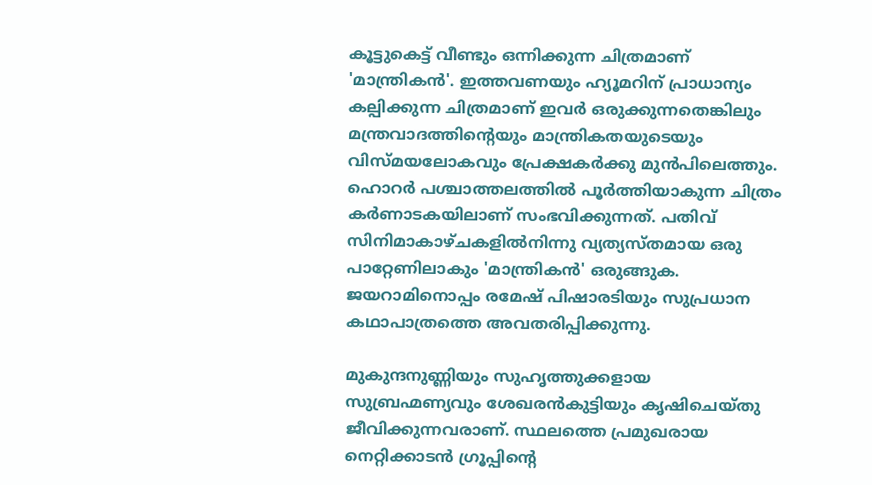കൂട്ടുകെട്ട് വീണ്ടും ഒന്നിക്കുന്ന ചിത്രമാണ് 'മാന്ത്രികന്‍'. ഇത്തവണയും ഹ്യൂമറിന് പ്രാധാന്യം കല്പിക്കുന്ന ചിത്രമാണ് ഇവര്‍ ഒരുക്കുന്നതെങ്കിലും മന്ത്രവാദത്തിന്റെയും മാന്ത്രികതയുടെയും വിസ്മയലോകവും പ്രേക്ഷകര്‍ക്കു മുന്‍പിലെത്തും. ഹൊറര്‍ പശ്ചാത്തലത്തില്‍ പൂര്‍ത്തിയാകുന്ന ചിത്രം കര്‍ണാടകയിലാണ് സംഭവിക്കുന്നത്. പതിവ് സിനിമാകാഴ്ചകളില്‍നിന്നു വ്യത്യസ്തമായ ഒരു പാറ്റേണിലാകും 'മാന്ത്രികന്‍' ഒരുങ്ങുക. ജയറാമിനൊപ്പം രമേഷ് പിഷാരടിയും സുപ്രധാന കഥാപാത്രത്തെ അവതരിപ്പിക്കുന്നു.

മുകുന്ദനുണ്ണിയും സുഹൃത്തുക്കളായ സുബ്രഹ്മണ്യവും ശേഖരന്‍കുട്ടിയും കൃഷിചെയ്തു ജീവിക്കുന്നവരാണ്. സ്ഥലത്തെ പ്രമുഖരായ നെറ്റിക്കാടന്‍ ഗ്രൂപ്പിന്റെ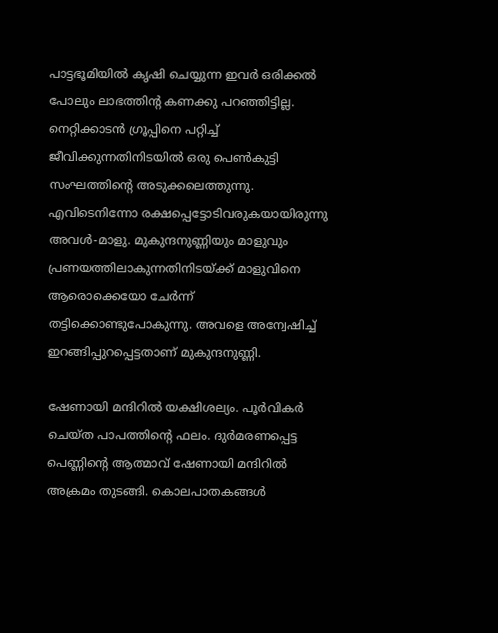പാട്ടഭൂമിയില്‍ കൃഷി ചെയ്യുന്ന ഇവര്‍ ഒരിക്കല്‍ പോലും ലാഭത്തിന്റ കണക്കു പറഞ്ഞിട്ടില്ല. നെറ്റിക്കാടന്‍ ഗ്രൂപ്പിനെ പറ്റിച്ച് ജീവിക്കുന്നതിനിടയില്‍ ഒരു പെണ്‍കുട്ടി സംഘത്തിന്റെ അടുക്കലെത്തുന്നു. എവിടെനിന്നോ രക്ഷപ്പെട്ടോടിവരുകയായിരുന്നു അവള്‍-മാളു. മുകുന്ദനുണ്ണിയും മാളുവും പ്രണയത്തിലാകുന്നതിനിടയ്ക്ക് മാളുവിനെ ആരൊക്കെയോ ചേര്‍ന്ന് തട്ടിക്കൊണ്ടുപോകുന്നു. അവളെ അന്വേഷിച്ച് ഇറങ്ങിപ്പുറപ്പെട്ടതാണ് മുകുന്ദനുണ്ണി.

ഷേണായി മന്ദിറില്‍ യക്ഷിശല്യം. പൂര്‍വികര്‍ ചെയ്ത പാപത്തിന്റെ ഫലം. ദുര്‍മരണപ്പെട്ട പെണ്ണിന്റെ ആത്മാവ് ഷേണായി മന്ദിറില്‍ അക്രമം തുടങ്ങി. കൊലപാതകങ്ങള്‍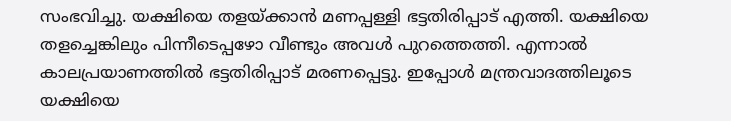സംഭവിച്ചു. യക്ഷിയെ തളയ്ക്കാന്‍ മണപ്പള്ളി ഭട്ടതിരിപ്പാട് എത്തി. യക്ഷിയെ തളച്ചെങ്കിലും പിന്നീടെപ്പഴോ വീണ്ടും അവള്‍ പുറത്തെത്തി. എന്നാല്‍ കാലപ്രയാണത്തില്‍ ഭട്ടതിരിപ്പാട് മരണപ്പെട്ടു. ഇപ്പോള്‍ മന്ത്രവാദത്തിലൂടെ യക്ഷിയെ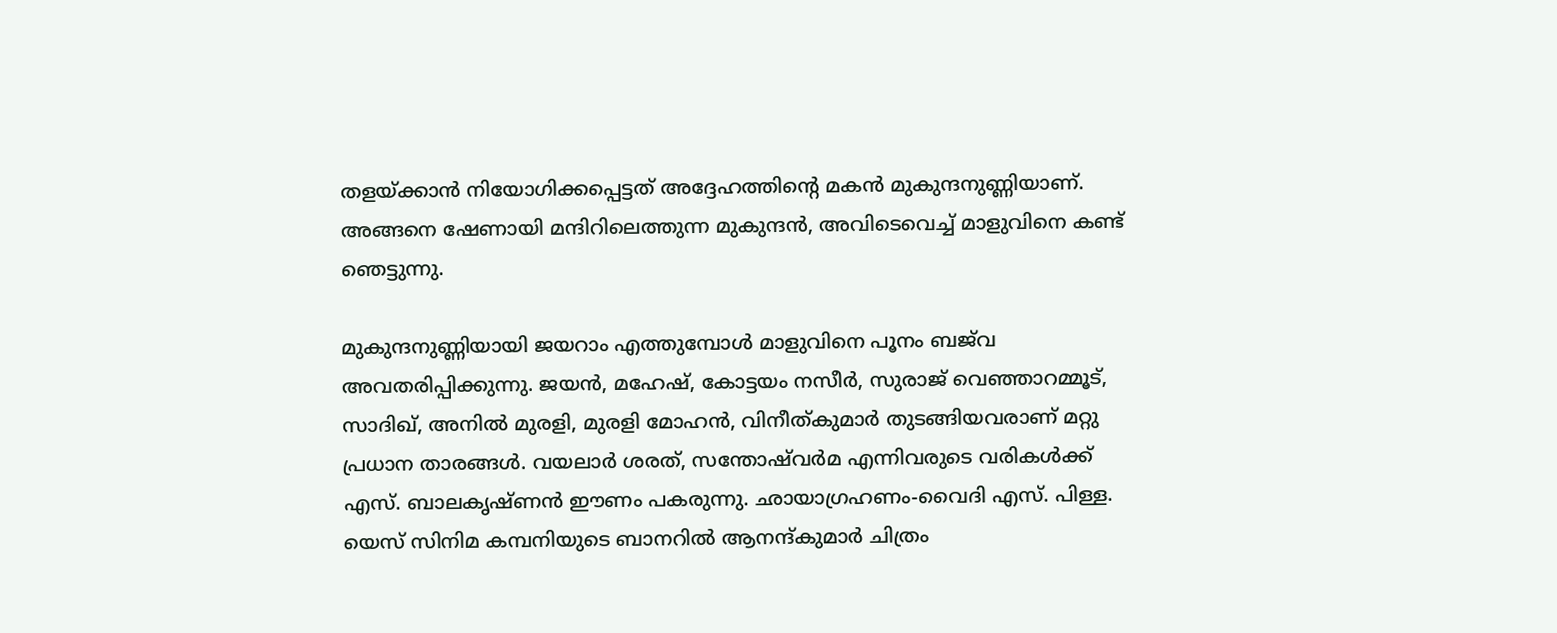തളയ്ക്കാന്‍ നിയോഗിക്കപ്പെട്ടത് അദ്ദേഹത്തിന്റെ മകന്‍ മുകുന്ദനുണ്ണിയാണ്. അങ്ങനെ ഷേണായി മന്ദിറിലെത്തുന്ന മുകുന്ദന്‍, അവിടെവെച്ച് മാളുവിനെ കണ്ട് ഞെട്ടുന്നു.

മുകുന്ദനുണ്ണിയായി ജയറാം എത്തുമ്പോള്‍ മാളുവിനെ പൂനം ബജ്‌വ അവതരിപ്പിക്കുന്നു. ജയന്‍, മഹേഷ്, കോട്ടയം നസീര്‍, സുരാജ് വെഞ്ഞാറമ്മൂട്, സാദിഖ്, അനില്‍ മുരളി, മുരളി മോഹന്‍, വിനീത്കുമാര്‍ തുടങ്ങിയവരാണ് മറ്റു പ്രധാന താരങ്ങള്‍. വയലാര്‍ ശരത്, സന്തോഷ്‌വര്‍മ എന്നിവരുടെ വരികള്‍ക്ക് എസ്. ബാലകൃഷ്ണന്‍ ഈണം പകരുന്നു. ഛായാഗ്രഹണം-വൈദി എസ്. പിള്ള. യെസ് സിനിമ കമ്പനിയുടെ ബാനറില്‍ ആനന്ദ്കുമാര്‍ ചിത്രം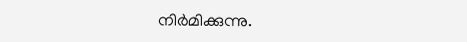നിര്‍മിക്കുന്നു.